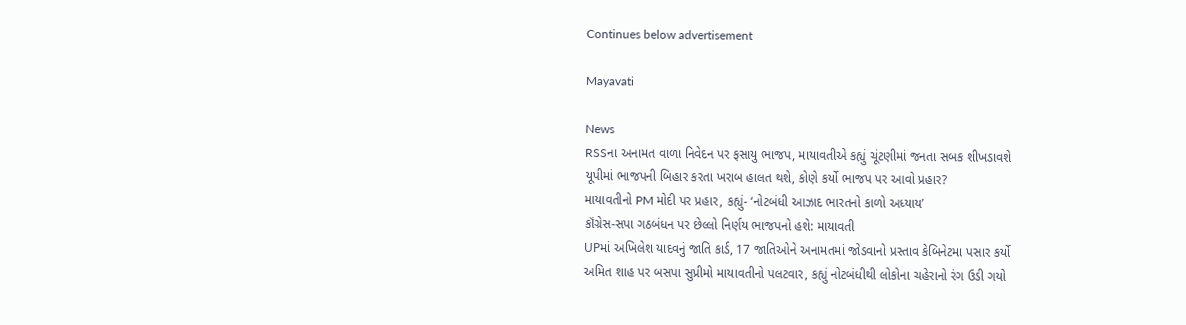Continues below advertisement

Mayavati

News
RSSના અનામત વાળા નિવેદન પર ફસાયુ ભાજપ, માયાવતીએ કહ્યું ચૂંટણીમાં જનતા સબક શીખડાવશે
યૂપીમાં ભાજપની બિહાર કરતા ખરાબ હાલત થશે, કોણે કર્યો ભાજપ પર આવો પ્રહાર?
માયાવતીનો PM મોદી પર પ્રહાર, કહ્યું- ‘નોટબંધી આઝાદ ભારતનો કાળો અધ્યાય’
કૉંગ્રેસ-સપા ગઠબંધન પર છેલ્લો નિર્ણય ભાજપનો હશે: માયાવતી
UPમાં અખિલેશ યાદવનું જાતિ કાર્ડ, 17 જાતિઓને અનામતમાં જોડવાનો પ્રસ્તાવ કેબિનેટમા પસાર કર્યો
અમિત શાહ પર બસપા સુપ્રીમો માયાવતીનો પલટવાર, કહ્યું નોટબંધીથી લોકોના ચહેરાનો રંગ ઉડી ગયો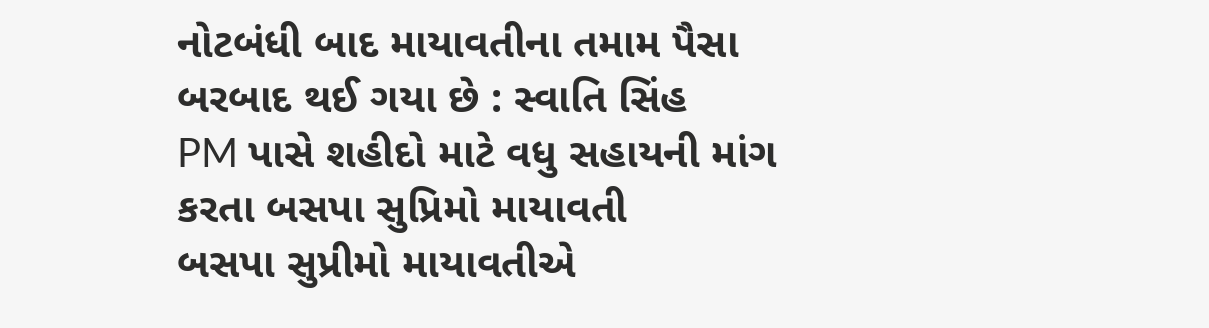નોટબંધી બાદ માયાવતીના તમામ પૈસા બરબાદ થઈ ગયા છે : સ્વાતિ સિંહ
PM પાસે શહીદો માટે વધુ સહાયની માંગ કરતા બસપા સુપ્રિમો માયાવતી
બસપા સુપ્રીમો માયાવતીએ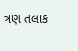ત્રણ તલાક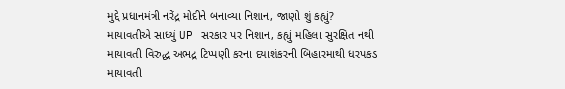મુદ્દે પ્રધાનમંત્રી નરેંદ્ર મોદીને બનાવ્યા નિશાન, જાણો શું કહ્યું?
માયાવતીએ સાધ્યું UP સરકાર પર નિશાન, કહ્યું મહિલા સુરક્ષિત નથી
માયાવતી વિરુદ્ધ અભદ્ર ટિપ્પણી કરના દયાશંકરની બિહારમાથી ધરપકડ
માયાવતી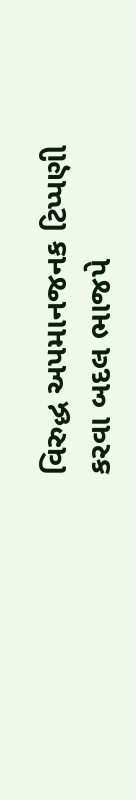વિરુદ્ધ અપમાનજનક ટિપ્પણી કરવા બદલ ભાજપે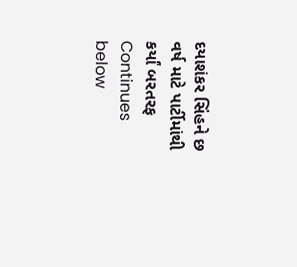દયાશંકર સિંહને છ વર્ષ માટે પાર્ટીમાંથી કર્યાં બરતરફ
Continues below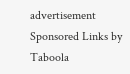advertisement
Sponsored Links by Taboola